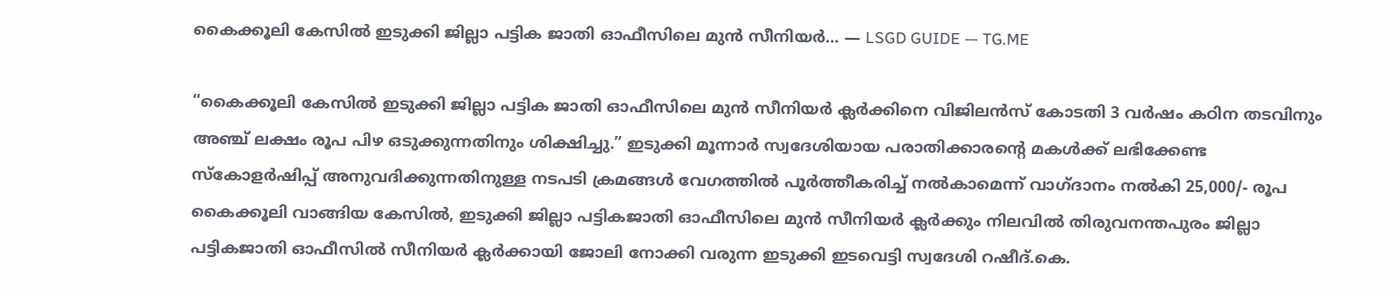കൈക്കൂലി കേസിൽ ഇടുക്കി ജില്ലാ പട്ടിക ജാതി ഓഫീസിലെ മുൻ സീനിയർ… — LSGD GUIDE — TG.ME

“കൈക്കൂലി കേസിൽ ഇടുക്കി ജില്ലാ പട്ടിക ജാതി ഓഫീസിലെ മുൻ സീനിയർ ക്ലർക്കിനെ വിജിലൻസ് കോടതി 3 വർഷം കഠിന തടവിനും അഞ്ച് ലക്ഷം രൂപ പിഴ ഒടുക്കുന്നതിനും ശിക്ഷിച്ചു.” ഇടുക്കി മൂന്നാർ സ്വദേശിയായ പരാതിക്കാരന്റെ മകൾക്ക് ലഭിക്കേണ്ട സ്കോളർഷിപ്പ് അനുവദിക്കുന്നതിനുള്ള നടപടി ക്രമങ്ങൾ വേഗത്തിൽ പൂർത്തീകരിച്ച് നൽകാമെന്ന് വാഗ്ദാനം നൽകി 25,000/- രൂപ കൈക്കൂലി വാങ്ങിയ കേസിൽ, ഇടുക്കി ജില്ലാ പട്ടികജാതി ഓഫീസിലെ മുൻ സീനിയർ ക്ലർക്കും നിലവിൽ തിരുവനന്തപുരം ജില്ലാ പട്ടികജാതി ഓഫീസിൽ സീനിയർ ക്ലർക്കായി ജോലി നോക്കി വരുന്ന ഇടുക്കി ഇടവെട്ടി സ്വദേശി റഷീദ്.കെ.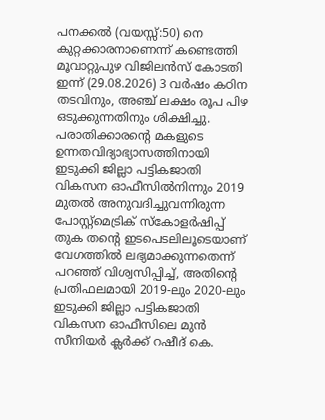പനക്കൽ (വയസ്സ്:50) നെ കുറ്റക്കാരനാണെന്ന് കണ്ടെത്തി മൂവാറ്റുപുഴ വിജിലൻസ് കോടതി ഇന്ന് (29.08.2026) 3 വർഷം കഠിന തടവിനും, അഞ്ച് ലക്ഷം രൂപ പിഴ ഒടുക്കുന്നതിനും ശിക്ഷിച്ചു. പരാതിക്കാരന്റെ മകളുടെ ഉന്നതവിദ്യാഭ്യാസത്തിനായി ഇടുക്കി ജില്ലാ പട്ടികജാതി വികസന ഓഫീസിൽനിന്നും 2019 മുതൽ അനുവദിച്ചുവന്നിരുന്ന പോസ്റ്റ്‌മെട്രിക് സ്‌കോളർഷിപ്പ് തുക തന്റെ ഇടപെടലിലൂടെയാണ് വേഗത്തിൽ ലഭ്യമാക്കുന്നതെന്ന് പറഞ്ഞ് വിശ്വസിപ്പിച്ച്, അതിന്റെ പ്രതിഫലമായി 2019-ലും 2020-ലും ഇടുക്കി ജില്ലാ പട്ടികജാതി വികസന ഓഫീസിലെ മുൻ സീനിയർ ക്ലർക്ക് റഷീദ് കെ.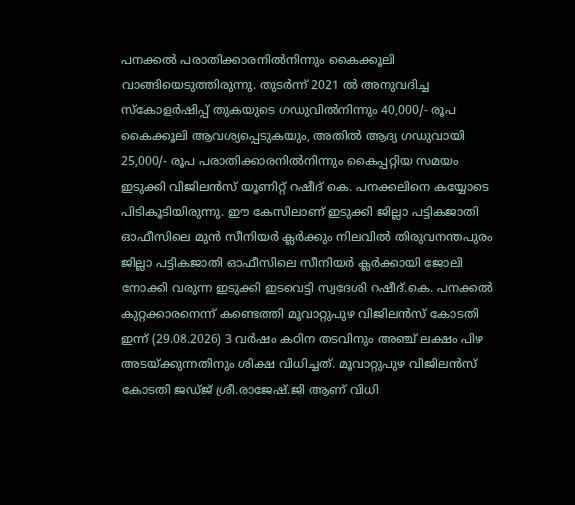പനക്കൽ പരാതിക്കാരനിൽനിന്നും കൈക്കൂലി വാങ്ങിയെടുത്തിരുന്നു. തുടർന്ന് 2021 ൽ അനുവദിച്ച സ്‌കോളർഷിപ്പ് തുകയുടെ ഗഡുവിൽനിന്നും 40,000/- രൂപ കൈക്കൂലി ആവശ്യപ്പെടുകയും, അതിൽ ആദ്യ ഗഡുവായി 25,000/- രൂപ പരാതിക്കാരനിൽനിന്നും കൈപ്പറ്റിയ സമയം ഇടുക്കി വിജിലൻസ് യൂണിറ്റ് റഷീദ് കെ. പനക്കലിനെ കയ്യോടെ പിടികൂടിയിരുന്നു. ഈ കേസിലാണ് ഇടുക്കി ജില്ലാ പട്ടികജാതി ഓഫീസിലെ മുൻ സീനിയർ ക്ലർക്കും നിലവിൽ തിരുവനന്തപുരം ജില്ലാ പട്ടികജാതി ഓഫീസിലെ സീനിയർ ക്ലർക്കായി ജോലി നോക്കി വരുന്ന ഇടുക്കി ഇടവെട്ടി സ്വദേശി റഷീദ്.കെ. പനക്കൽ കുറ്റക്കാരനെന്ന് കണ്ടെത്തി മൂവാറ്റുപുഴ വിജിലൻസ് കോടതി ഇന്ന് (29.08.2026) 3 വർഷം കഠിന തടവിനും അഞ്ച് ലക്ഷം പിഴ അടയ്ക്കുന്നതിനും ശിക്ഷ വിധിച്ചത്. മൂവാറ്റുപുഴ വിജിലൻസ് കോടതി ജഡ്‌ജ് ശ്രീ.രാജേഷ്.ജി ആണ് വിധി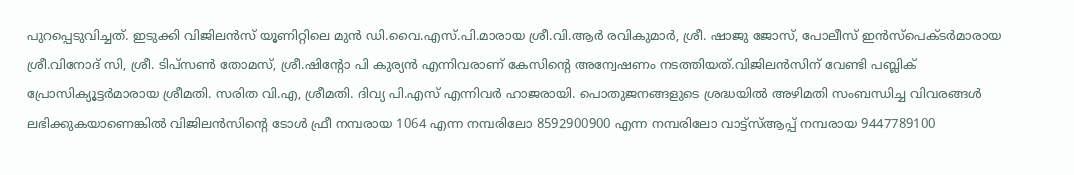പുറപ്പെടുവിച്ചത്. ഇടുക്കി വിജിലൻസ് യൂണിറ്റിലെ മുൻ ഡി.വൈ.എസ്.പി.മാരായ ശ്രീ.വി.ആർ രവികുമാർ, ശ്രീ. ഷാജു ജോസ്, പോലീസ് ഇൻസ്പെക്ടർമാരായ ശ്രീ.വിനോദ് സി, ശ്രീ. ടിപ്സൺ തോമസ്, ശ്രീ.ഷിന്റോ പി കുര്യൻ എന്നിവരാണ് കേസിന്റെ അന്വേഷണം നടത്തിയത്.വിജിലൻസിന് വേണ്ടി പബ്ലിക് പ്രോസിക്യൂട്ടർമാരായ ശ്രീമതി. സരിത വി.എ, ശ്രീമതി. ദിവ്യ പി.എസ് എന്നിവർ ഹാജരായി. പൊതുജനങ്ങളുടെ ശ്രദ്ധയിൽ അഴിമതി സംബന്ധിച്ച വിവരങ്ങൾ ലഭിക്കുകയാണെങ്കിൽ വിജിലൻസിന്റെ ടോൾ ഫ്രീ നമ്പരായ 1064 എന്ന നമ്പരിലോ 8592900900 എന്ന നമ്പരിലോ വാട്ട്സ്ആപ്പ് നമ്പരായ 9447789100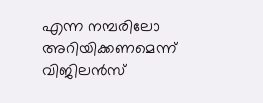എന്ന നമ്പരിലോ അറിയിക്കണമെന്ന് വിജിലൻസ്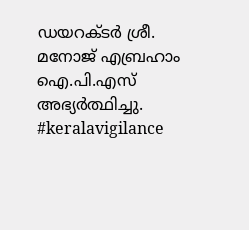ഡയറക്ടർ ശ്രീ. മനോജ് എബ്രഹാം ഐ.പി.എസ് അഭ്യർത്ഥിച്ചു. #keralavigilance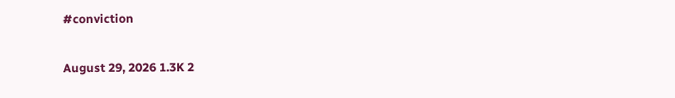#conviction

August 29, 2026 1.3K 2